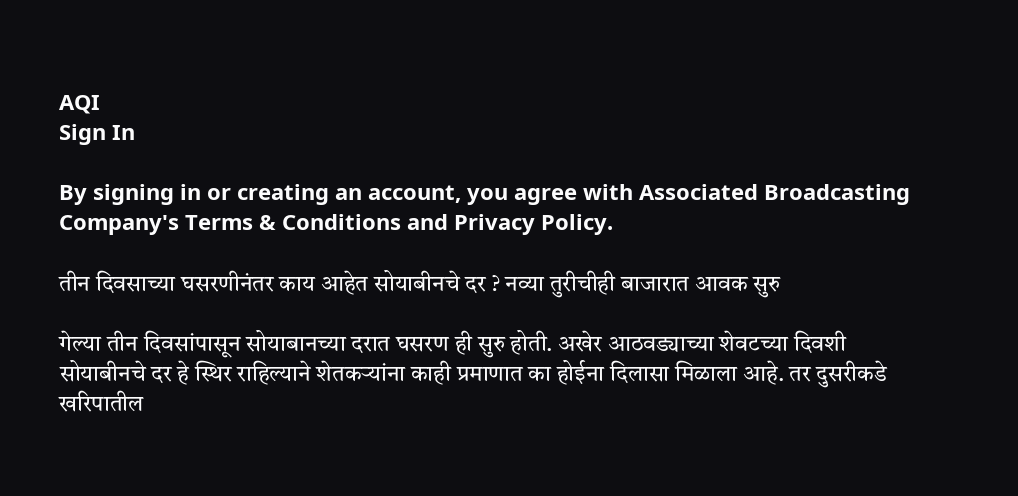AQI
Sign In

By signing in or creating an account, you agree with Associated Broadcasting Company's Terms & Conditions and Privacy Policy.

तीन दिवसाच्या घसरणीनंतर काय आहेत सोयाबीनचे दर ? नव्या तुरीचीही बाजारात आवक सुरु

गेल्या तीन दिवसांपासून सोयाबानच्या दरात घसरण ही सुरु होती. अखेर आठवड्याच्या शेवटच्या दिवशी सोयाबीनचे दर हे स्थिर राहिल्याने शेतकऱ्यांना काही प्रमाणात का होईना दिलासा मिळाला आहे. तर दुसरीकडे खरिपातील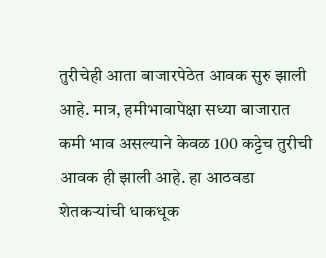तुरीचेही आता बाजारपेठेत आवक सुरु झाली आहे. मात्र, हमीभावापेक्षा सध्या बाजारात कमी भाव असल्याने केवळ 100 कट्टेच तुरीची आवक ही झाली आहे. हा आठवडा शेतकऱ्यांची धाकधूक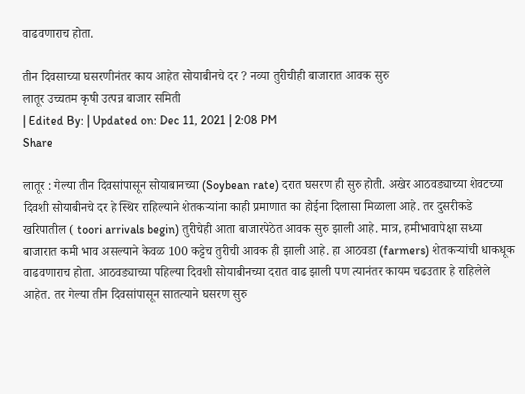वाढवणाराच होता.

तीन दिवसाच्या घसरणीनंतर काय आहेत सोयाबीनचे दर ? नव्या तुरीचीही बाजारात आवक सुरु
लातूर उच्चतम कृषी उत्पन्न बाजार समिती
| Edited By: | Updated on: Dec 11, 2021 | 2:08 PM
Share

लातूर : गेल्या तीन दिवसांपासून सोयाबानच्या (Soybean rate) दरात घसरण ही सुरु होती. अखेर आठवड्याच्या शेवटच्या दिवशी सोयाबीनचे दर हे स्थिर राहिल्याने शेतकऱ्यांना काही प्रमाणात का होईना दिलासा मिळाला आहे. तर दुसरीकडे खरिपातील ( toori arrivals begin) तुरीचेही आता बाजारपेठेत आवक सुरु झाली आहे. मात्र, हमीभावापेक्षा सध्या बाजारात कमी भाव असल्याने केवळ 100 कट्टेच तुरीची आवक ही झाली आहे. हा आठवडा (farmers) शेतकऱ्यांची धाकधूक वाढवणाराच होता. आठवड्याच्या पहिल्या दिवशी सोयाबीनच्या दरात वाढ झाली पण त्यानंतर कायम चढउतार हे राहिलेले आहेत. तर गेल्या तीन दिवसांपासून सातत्याने घसरण सुरु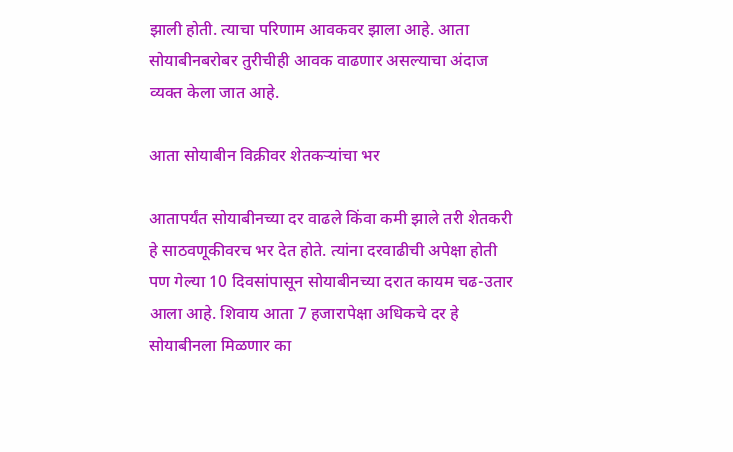झाली होती. त्याचा परिणाम आवकवर झाला आहे. आता सोयाबीनबरोबर तुरीचीही आवक वाढणार असल्याचा अंदाज व्यक्त केला जात आहे.

आता सोयाबीन विक्रीवर शेतकऱ्यांचा भर

आतापर्यंत सोयाबीनच्या दर वाढले किंवा कमी झाले तरी शेतकरी हे साठवणूकीवरच भर देत होते. त्यांना दरवाढीची अपेक्षा होती पण गेल्या 10 दिवसांपासून सोयाबीनच्या दरात कायम चढ-उतार आला आहे. शिवाय आता 7 हजारापेक्षा अधिकचे दर हे सोयाबीनला मिळणार का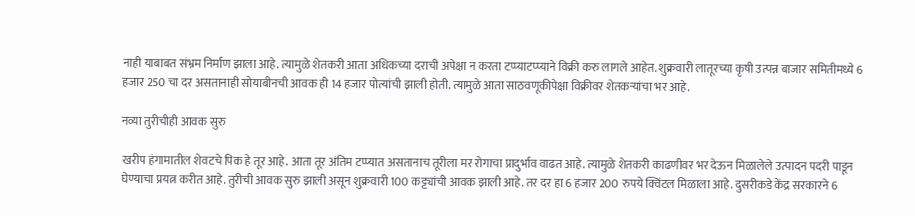नाही याबाबत संभ्रम निर्माण झाला आहे. त्यामुळे शेतकरी आता अधिकच्या दराची अपेक्षा न करता टप्प्याटप्प्याने विक्री करु लागले आहेत. शुक्रवारी लातूरच्या कृषी उत्पन्न बाजार समितीमध्ये 6 हजार 250 चा दर असतानाही सोयाबीनची आवक ही 14 हजार पोत्यांची झाली होती. त्यामुळे आता साठवणूकीपेक्षा विक्रीवर शेतकऱ्यांचा भर आहे.

नव्या तुरीचीही आवक सुरु

खरीप हंगामातील शेवटचे पिक हे तूर आहे. आता तूर अंतिम टप्प्यात असतानाच तूरीला मर रोगाचा प्रादुर्भाव वाढत आहे. त्यामुळे शेतकरी काढणीवर भर देऊन मिळालेले उत्पादन पदरी पाडून घेण्याचा प्रयत्न करीत आहे. तुरीची आवक सुरु झाली असून शुक्रवारी 100 कट्ट्यांची आवक झाली आहे. तर दर हा 6 हजार 200 रुपये क्विंटल मिळाला आहे. दुसरीकडे केंद्र सरकारने 6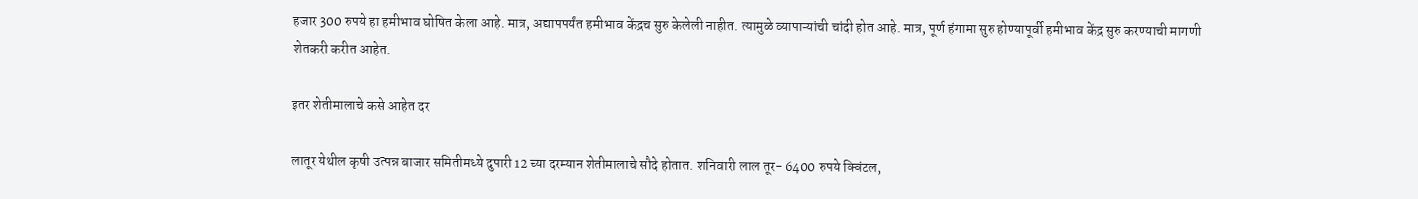हजार 300 रुपये हा हमीभाव घोषित केला आहे. मात्र, अद्यापपर्यंत हमीभाव केंद्रच सुरु केलेली नाहीत. त्यामुळे व्यापाऱ्यांची चांदी होत आहे. मात्र, पूर्ण हंगामा सुरु होण्यापूर्वी हमीभाव केंद्र सुरु करण्याची मागणी शेतकरी करीत आहेत.

इतर शेतीमालाचे कसे आहेत दर

लातूर येथील कृषी उत्पन्न बाजार समितीमध्ये दुपारी 12 च्या दरम्यान शेतीमालाचे सौदे होतात. शनिवारी लाल तूर- 6400 रुपये क्विंटल,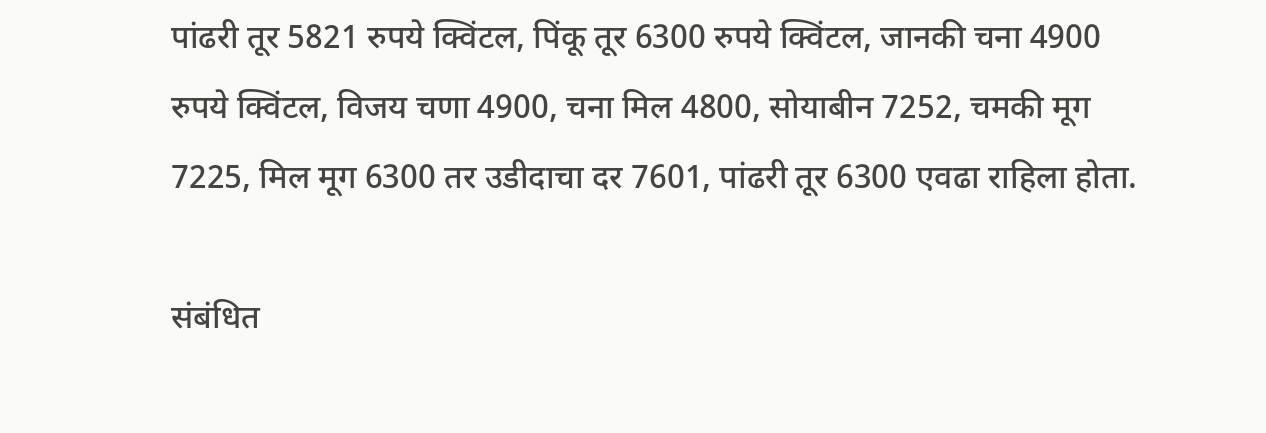पांढरी तूर 5821 रुपये क्विंटल, पिंकू तूर 6300 रुपये क्विंटल, जानकी चना 4900 रुपये क्विंटल, विजय चणा 4900, चना मिल 4800, सोयाबीन 7252, चमकी मूग 7225, मिल मूग 6300 तर उडीदाचा दर 7601, पांढरी तूर 6300 एवढा राहिला होता.

संबंधित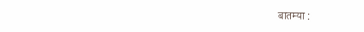बातम्या :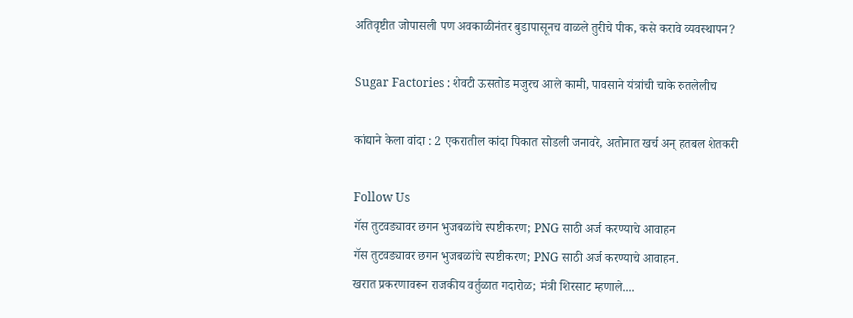अतिवृष्टीत जोपासली पण अवकाळीनंतर बुडापासूनच वाळले तुरीचे पीक, कसे करावे व्यवस्थापन?

Sugar Factories : शेवटी ऊसतोड मजुरच आले कामी, पावसाने यंत्रांची चाके रुतलेलीच

कांद्याने केला वांदा : 2 एकरातील कांदा पिकात सोडली जनावरे, अतोनात खर्च अन् हतबल शेतकरी

Follow Us
गॅस तुटवड्यावर छगन भुजबळांचे स्पष्टीकरण; PNG साठी अर्ज करण्याचे आवाहन
गॅस तुटवड्यावर छगन भुजबळांचे स्पष्टीकरण; PNG साठी अर्ज करण्याचे आवाहन.
खरात प्रकरणावरून राजकीय वर्तुळात गदारोळ; मंत्री शिरसाट म्हणाले....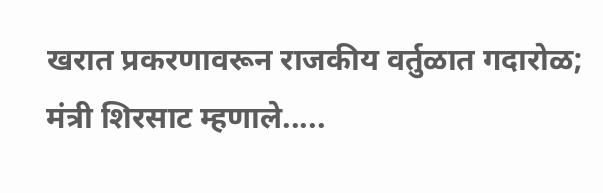खरात प्रकरणावरून राजकीय वर्तुळात गदारोळ; मंत्री शिरसाट म्हणाले.....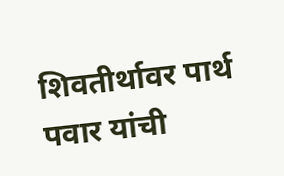शिवतीर्थावर पार्थ पवार यांची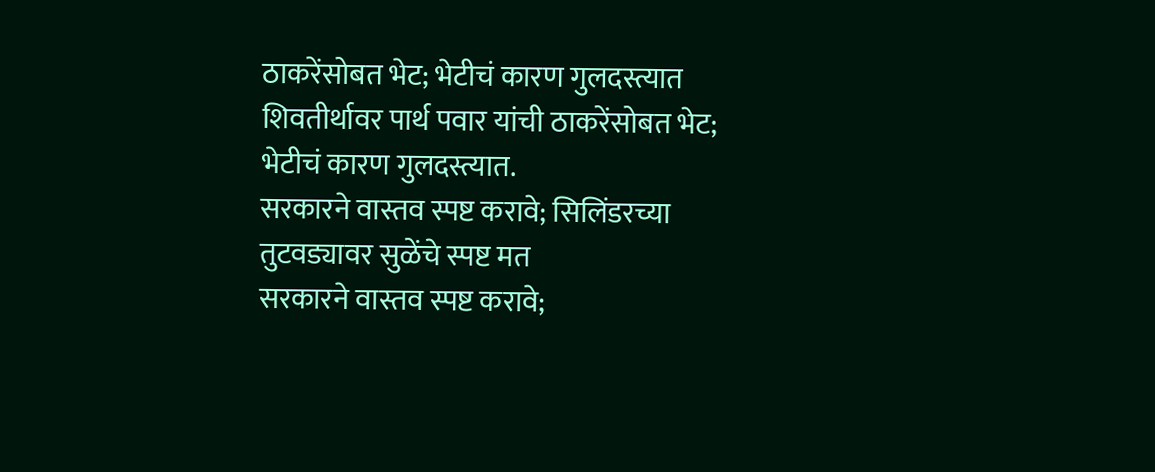ठाकरेंसोबत भेट; भेटीचं कारण गुलदस्त्यात
शिवतीर्थावर पार्थ पवार यांची ठाकरेंसोबत भेट; भेटीचं कारण गुलदस्त्यात.
सरकारने वास्तव स्पष्ट करावे; सिलिंडरच्या तुटवड्यावर सुळेंचे स्पष्ट मत
सरकारने वास्तव स्पष्ट करावे;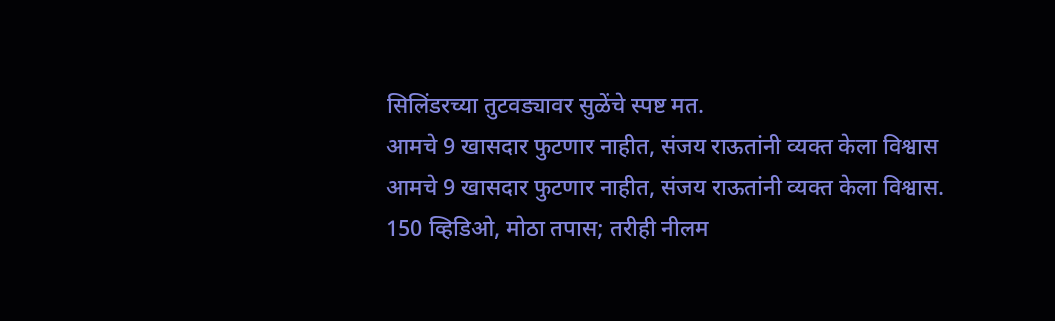सिलिंडरच्या तुटवड्यावर सुळेंचे स्पष्ट मत.
आमचे 9 खासदार फुटणार नाहीत, संजय राऊतांनी व्यक्त केला विश्वास
आमचे 9 खासदार फुटणार नाहीत, संजय राऊतांनी व्यक्त केला विश्वास.
150 व्हिडिओ, मोठा तपास; तरीही नीलम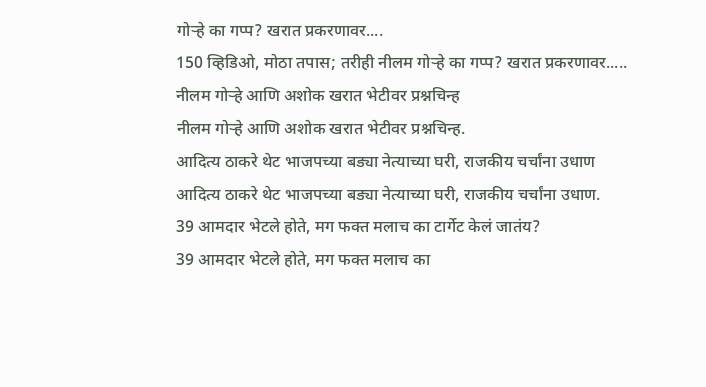गोऱ्हे का गप्प? खरात प्रकरणावर....
150 व्हिडिओ, मोठा तपास; तरीही नीलम गोऱ्हे का गप्प? खरात प्रकरणावर.....
नीलम गोऱ्हे आणि अशोक खरात भेटीवर प्रश्नचिन्ह
नीलम गोऱ्हे आणि अशोक खरात भेटीवर प्रश्नचिन्ह.
आदित्य ठाकरे थेट भाजपच्या बड्या नेत्याच्या घरी, राजकीय चर्चांना उधाण
आदित्य ठाकरे थेट भाजपच्या बड्या नेत्याच्या घरी, राजकीय चर्चांना उधाण.
39 आमदार भेटले होते, मग फक्त मलाच का टार्गेट केलं जातंय?
39 आमदार भेटले होते, मग फक्त मलाच का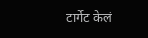टार्गेट केलं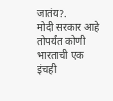जातंय?.
मोदी सरकार आहे तोपर्यंत कोणी भारताची एक इंचही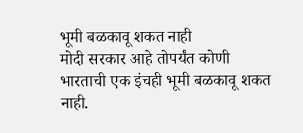भूमी बळकावू शकत नाही
मोदी सरकार आहे तोपर्यंत कोणी भारताची एक इंचही भूमी बळकावू शकत नाही.